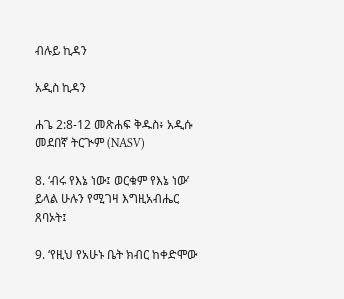ብሉይ ኪዳን

አዲስ ኪዳን

ሐጌ 2:8-12 መጽሐፍ ቅዱስ፥ አዲሱ መደበኛ ትርጒም (NASV)

8. ‘ብሩ የእኔ ነው፤ ወርቁም የእኔ ነው’ ይላል ሁሉን የሚገዛ እግዚአብሔር ጸባኦት፤

9. ‘የዚህ የአሁኑ ቤት ክብር ከቀድሞው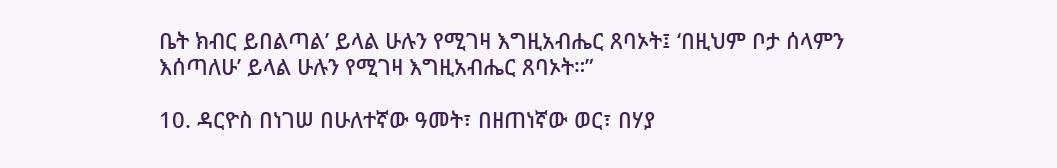ቤት ክብር ይበልጣል’ ይላል ሁሉን የሚገዛ እግዚአብሔር ጸባኦት፤ ‘በዚህም ቦታ ሰላምን እሰጣለሁ’ ይላል ሁሉን የሚገዛ እግዚአብሔር ጸባኦት።”

10. ዳርዮስ በነገሠ በሁለተኛው ዓመት፣ በዘጠነኛው ወር፣ በሃያ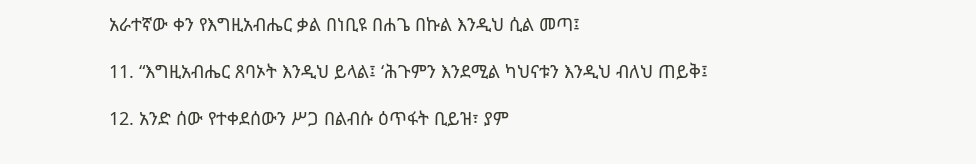አራተኛው ቀን የእግዚአብሔር ቃል በነቢዩ በሐጌ በኩል እንዲህ ሲል መጣ፤

11. “እግዚአብሔር ጸባኦት እንዲህ ይላል፤ ‘ሕጉምን እንደሚል ካህናቱን እንዲህ ብለህ ጠይቅ፤

12. አንድ ሰው የተቀደሰውን ሥጋ በልብሱ ዕጥፋት ቢይዝ፣ ያም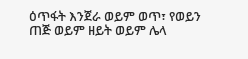ዕጥፋት እንጀራ ወይም ወጥ፣ የወይን ጠጅ ወይም ዘይት ወይም ሌላ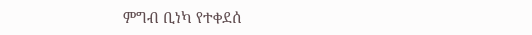ምግብ ቢነካ የተቀደሰ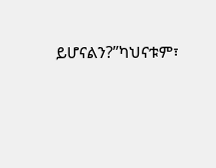ይሆናልን?”ካህናቱም፣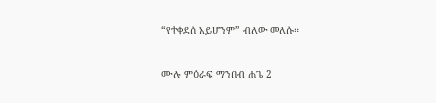“የተቀደሰ አይሆንም” ብለው መለሱ።

ሙሉ ምዕራፍ ማንበብ ሐጌ 2